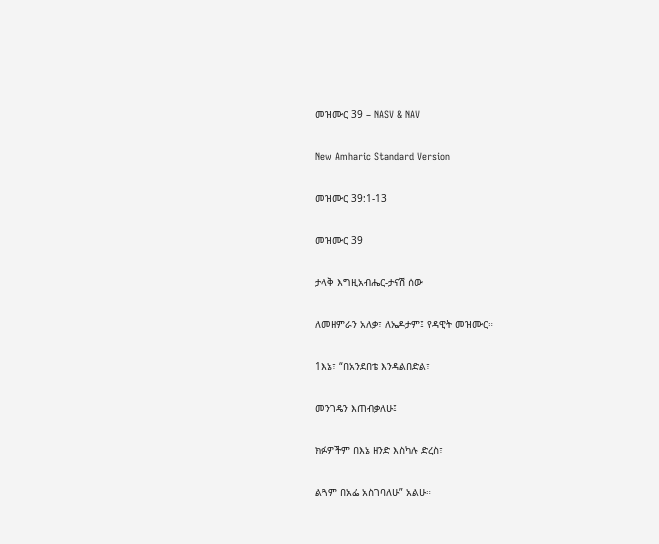መዝሙር 39 – NASV & NAV

New Amharic Standard Version

መዝሙር 39:1-13

መዝሙር 39

ታላቅ እግዚአብሔር-ታናሽ ሰው

ለመዘምራን አለቃ፣ ለኤዶታም፤ የዳዊት መዝሙር።

1እኔ፣ “በአንደበቴ እንዳልበድል፣

መንገዴን እጠብቃለሁ፤

ክፉዎችም በእኔ ዘንድ እስካሉ ድረስ፣

ልጓም በአፌ አስገባለሁ” አልሁ።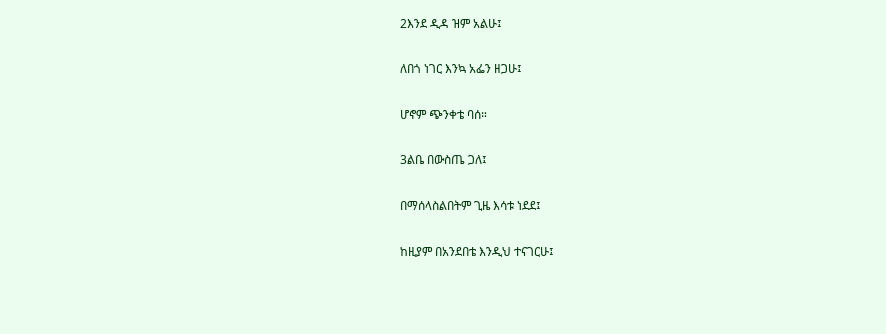2እንደ ዲዳ ዝም አልሁ፤

ለበጎ ነገር እንኳ አፌን ዘጋሁ፤

ሆኖም ጭንቀቴ ባሰ።

3ልቤ በውስጤ ጋለ፤

በማሰላስልበትም ጊዜ እሳቱ ነደደ፤

ከዚያም በአንደበቴ እንዲህ ተናገርሁ፤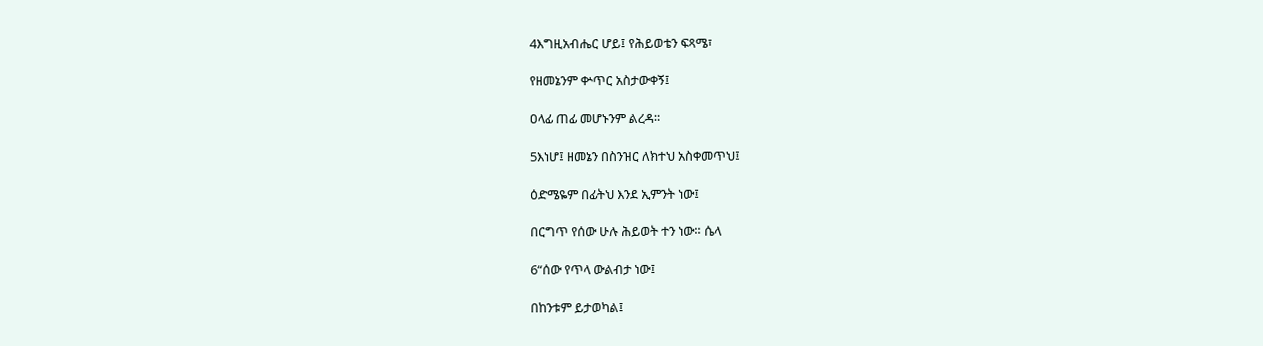4እግዚአብሔር ሆይ፤ የሕይወቴን ፍጻሜ፣

የዘመኔንም ቍጥር አስታውቀኝ፤

ዐላፊ ጠፊ መሆኑንም ልረዳ።

5እነሆ፤ ዘመኔን በስንዝር ለክተህ አስቀመጥህ፤

ዕድሜዬም በፊትህ እንደ ኢምንት ነው፤

በርግጥ የሰው ሁሉ ሕይወት ተን ነው። ሴላ

6“ሰው የጥላ ውልብታ ነው፤

በከንቱም ይታወካል፤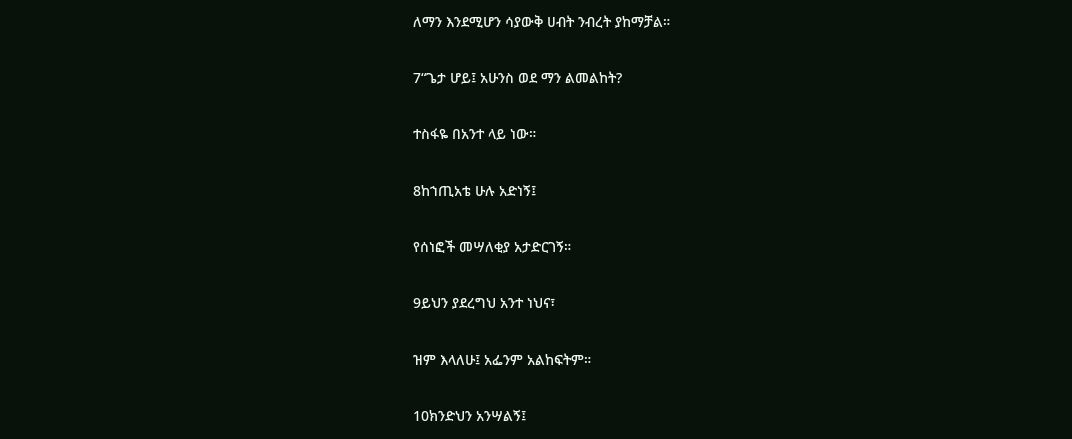ለማን እንደሚሆን ሳያውቅ ሀብት ንብረት ያከማቻል።

7“ጌታ ሆይ፤ አሁንስ ወደ ማን ልመልከት?

ተስፋዬ በአንተ ላይ ነው።

8ከኀጢአቴ ሁሉ አድነኝ፤

የሰነፎች መሣለቂያ አታድርገኝ።

9ይህን ያደረግህ አንተ ነህና፣

ዝም እላለሁ፤ አፌንም አልከፍትም።

10ክንድህን አንሣልኝ፤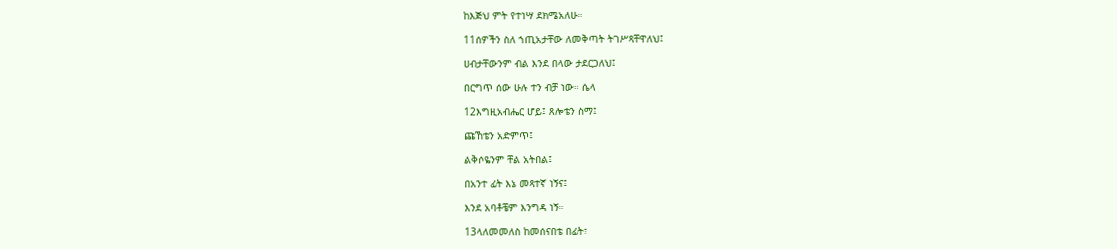ከእጅህ ምት የተነሣ ደክሜአለሁ።

11ሰዎችን ስለ ኀጢአታቸው ለመቅጣት ትገሥጻቸዋለህ፤

ሀብታቸውንም ብል እንደ በላው ታደርጋለህ፤

በርግጥ ሰው ሁሉ ተን ብቻ ነው። ሴላ

12እግዚአብሔር ሆይ፤ ጸሎቴን ስማ፤

ጩኸቴን አድምጥ፤

ልቅሶዬንም ቸል አትበል፤

በአንተ ፊት እኔ መጻተኛ ነኝና፤

እንደ አባቶቼም እንግዳ ነኝ።

13ላለመመለስ ከመሰናበቴ በፊት፣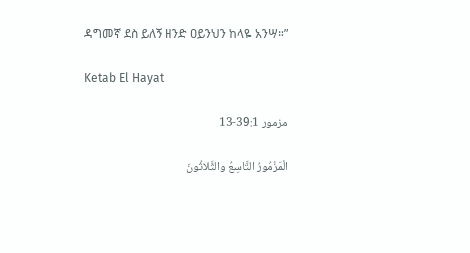ዳግመኛ ደስ ይለኝ ዘንድ ዐይንህን ከላዬ አንሣ።”

Ketab El Hayat

مزمور 39:1-13

الْمَزْمُورُ التَّاسِعُ والثَّلاثُونَ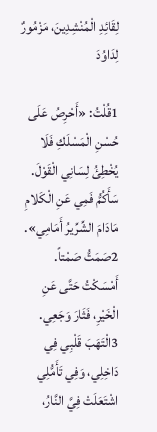لِقَائِدِ الْمُنْشِدِينَ، مَزْمُورٌ لِدَاوُدَ

1قُلْتُ: «أَحْرِصُ عَلَى حُسْنِ الْمَسْلَكِ فَلَا يُخْطِئُ لِسَانِي الْقَوْلَ. سَأَكُمُّ فَمِي عَنِ الْكَلامِ مَادَامَ الشِّرِّيرُ أَمَامِي». 2صَمَتُّ صَمْتاً. أَمْسَكْتُ حَتَّى عَنِ الْخَيْرِ، فَثَارَ وَجَعِي. 3الْتَهَبَ قَلْبِي فِي دَاخِلِي، وَفِي تَأَمُّلِي اشْتَعَلَتْ فِيَّ النَّارُ،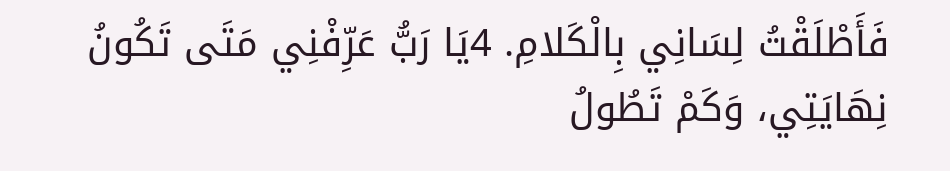فَأَطْلَقْتُ لِسَانِي بِالْكَلامِ. 4يَا رَبُّ عَرِّفْنِي مَتَى تَكُونُ نِهَايَتِي، وَكَمْ تَطُولُ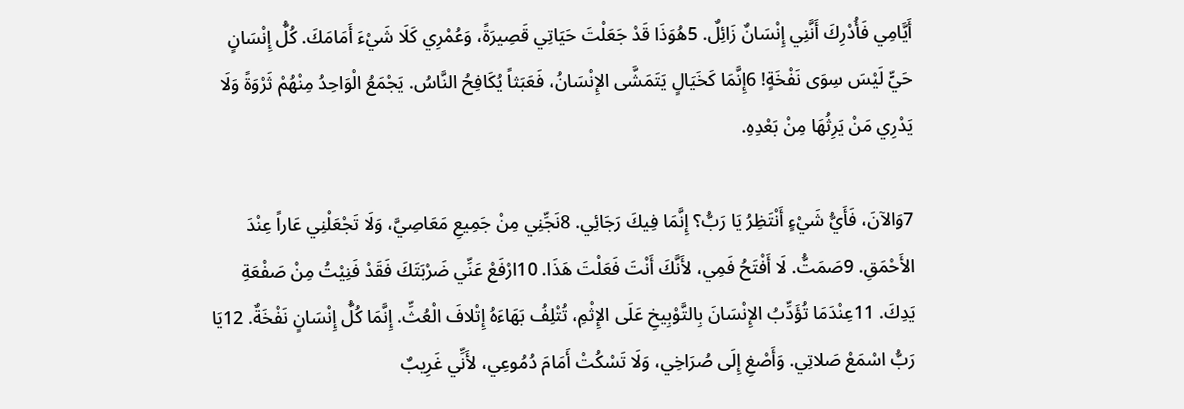أَيَّامِي فَأُدْرِكَ أَنَّنِي إِنْسَانٌ زَائِلٌ. 5هُوَذَا قَدْ جَعَلْتَ حَيَاتِي قَصِيرَةً، وَعُمْرِي كَلَا شَيْءَ أَمَامَكَ. كُلُّ إِنْسَانٍ حَيٍّ لَيْسَ سِوَى نَفْخَةٍ! 6إِنَّمَا كَخَيَالٍ يَتَمَشَّى الإِنْسَانُ، فَعَبَثاً يُكَافِحُ النَّاسُ. يَجْمَعُ الْوَاحِدُ مِنْهُمْ ثَرْوَةً وَلَا يَدْرِي مَنْ يَرِثُهَا مِنْ بَعْدِهِ.

7وَالآنَ، فَأَيُّ شَيْءٍ أَنْتَظِرُ يَا رَبُّ؟ إِنَّمَا فِيكَ رَجَائِي. 8نَجِّنِي مِنْ جَمِيعِ مَعَاصِيَّ، وَلَا تَجْعَلْنِي عَاراً عِنْدَ الأَحْمَقِ. 9صَمَتُّ. لَا أَفْتَحُ فَمِي، لأَنَّكَ أَنْتَ فَعَلْتَ هَذَا. 10ارْفَعْ عَنِّي ضَرْبَتَكَ فَقَدْ فَنِيْتُ مِنْ صَفْعَةِ يَدِكَ. 11عِنْدَمَا تُؤَدِّبُ الإِنْسَانَ بِالتَّوْبِيخِ عَلَى الإِثْمِ، تُتْلِفُ بَهَاءَهُ إِتْلافَ الْعُثِّ. إِنَّمَا كُلُّ إِنْسَانٍ نَفْخَةٌ. 12يَا رَبُّ اسْمَعْ صَلاتِي. وَأَصْغِ إِلَى صُرَاخِي، وَلَا تَسْكُتْ أَمَامَ دُمُوعِي، لأَنِّي غَرِيبٌ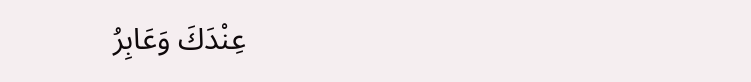عِنْدَكَ وَعَابِرُ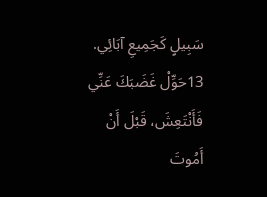سَبِيلٍ كَجَمِيعِ آبَائِي. 13حَوِّلْ غَضَبَكَ عَنِّي فَأَنْتَعِشَ، قَبْلَ أَنْ أَمُوتَ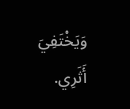وَيَخْتَفِيَ أَثَرِي.